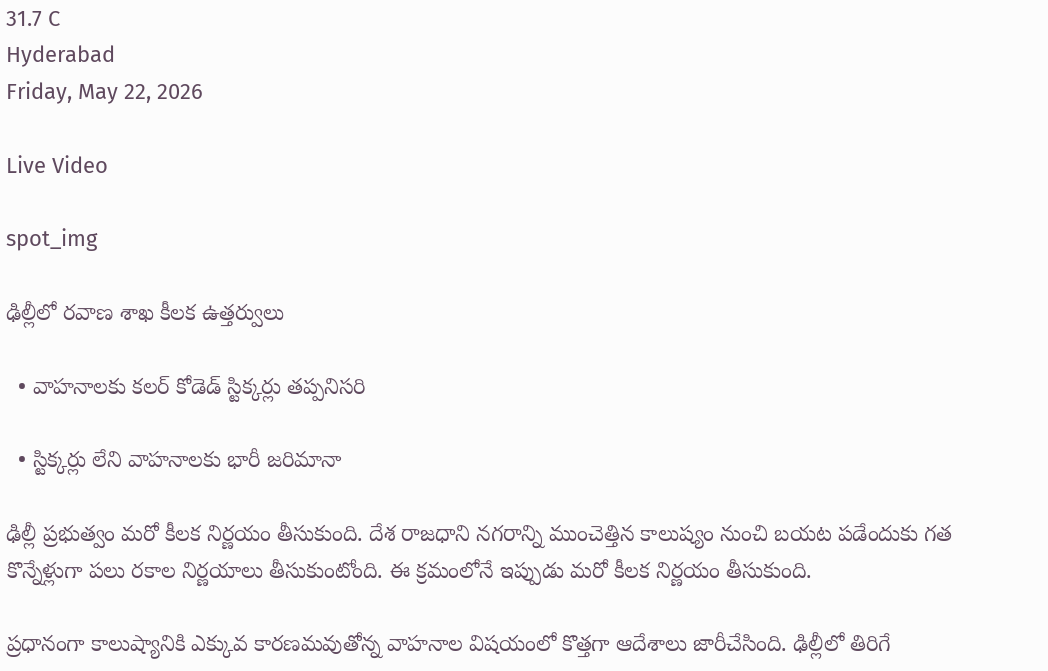31.7 C
Hyderabad
Friday, May 22, 2026

Live Video

spot_img

ఢిల్లీలో రవాణ శాఖ కీలక ఉత్తర్వులు

  • వాహనాలకు కలర్‌ కోడెడ్‌ స్టిక్కర్లు తప్పనిసరి

  • స్టిక్కర్లు లేని వాహనాలకు భారీ జరిమానా

ఢిల్లీ ప్రభుత్వం మరో కీలక నిర్ణయం తీసుకుంది. దేశ రాజధాని నగరాన్ని ముంచెత్తిన కాలుష్యం నుంచి బయట పడేందుకు గత కొన్నేళ్లుగా పలు రకాల నిర్ణయాలు తీసుకుంటోంది. ఈ క్రమంలోనే ఇప్పుడు మరో కీలక నిర్ణయం తీసుకుంది.

ప్రధానంగా కాలుష్యానికి ఎక్కువ కారణమవుతోన్న వాహనాల విషయంలో కొత్తగా ఆదేశాలు జారీచేసింది. ఢిల్లీలో తిరిగే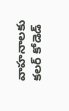వాహనాలకు కలర్‌ కోడెడ్‌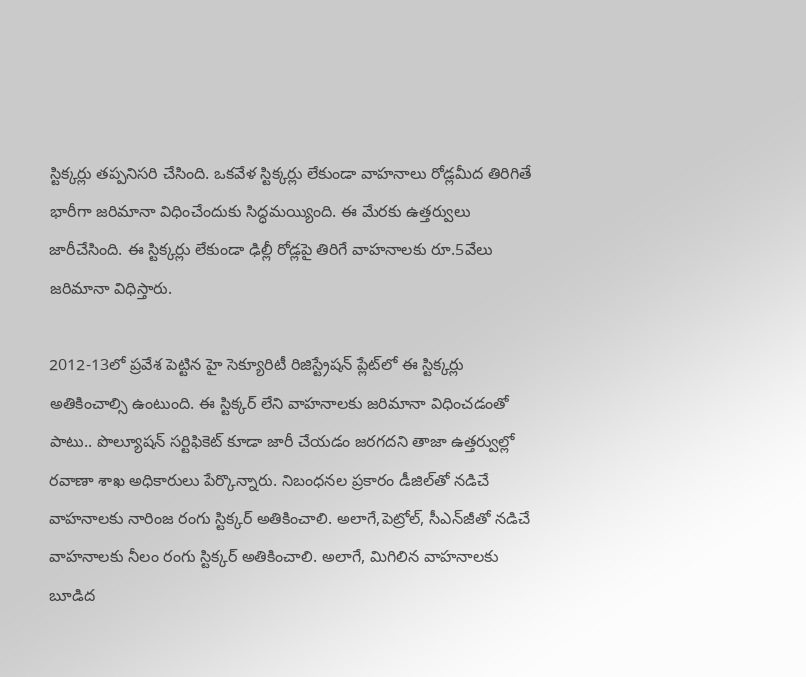స్టిక్కర్లు తప్పనిసరి చేసింది. ఒకవేళ స్టిక్కర్లు లేకుండా వాహనాలు రోడ్లమీద తిరిగితే భారీగా జరిమానా విధించేందుకు సిద్ధమయ్యింది. ఈ మేరకు ఉత్తర్వులు జారీచేసింది. ఈ స్టిక్కర్లు లేకుండా ఢిల్లీ రోడ్లపై తిరిగే వాహనాలకు రూ.5వేలు జరిమానా విధిస్తారు.

2012-13లో ప్రవేశ పెట్టిన హై సెక్యూరిటీ రిజిస్ట్రేషన్‌ ప్లేట్‌లో ఈ స్టిక్కర్లు అతికించాల్సి ఉంటుంది. ఈ స్టిక్కర్‌ లేని వాహనాలకు జరిమానా విధించడంతో పాటు.. పొల్యూషన్‌ సర్టిఫికెట్‌ కూడా జారీ చేయడం జరగదని తాజా ఉత్తర్వుల్లో రవాణా శాఖ అధికారులు పేర్కొన్నారు. నిబంధనల ప్రకారం డీజిల్‌తో నడిచే వాహనాలకు నారింజ రంగు స్టిక్కర్‌ అతికించాలి. అలాగే,పెట్రోల్‌, సీఎన్‌జీతో నడిచే వాహనాలకు నీలం రంగు స్టిక్కర్‌ అతికించాలి. అలాగే, మిగిలిన వాహనాలకు బూడిద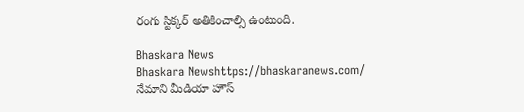రంగు స్టిక్కర్‌ అతికించాల్సి ఉంటుంది.

Bhaskara News
Bhaskara Newshttps://bhaskaranews.com/
నేమాని మీడియా హౌస్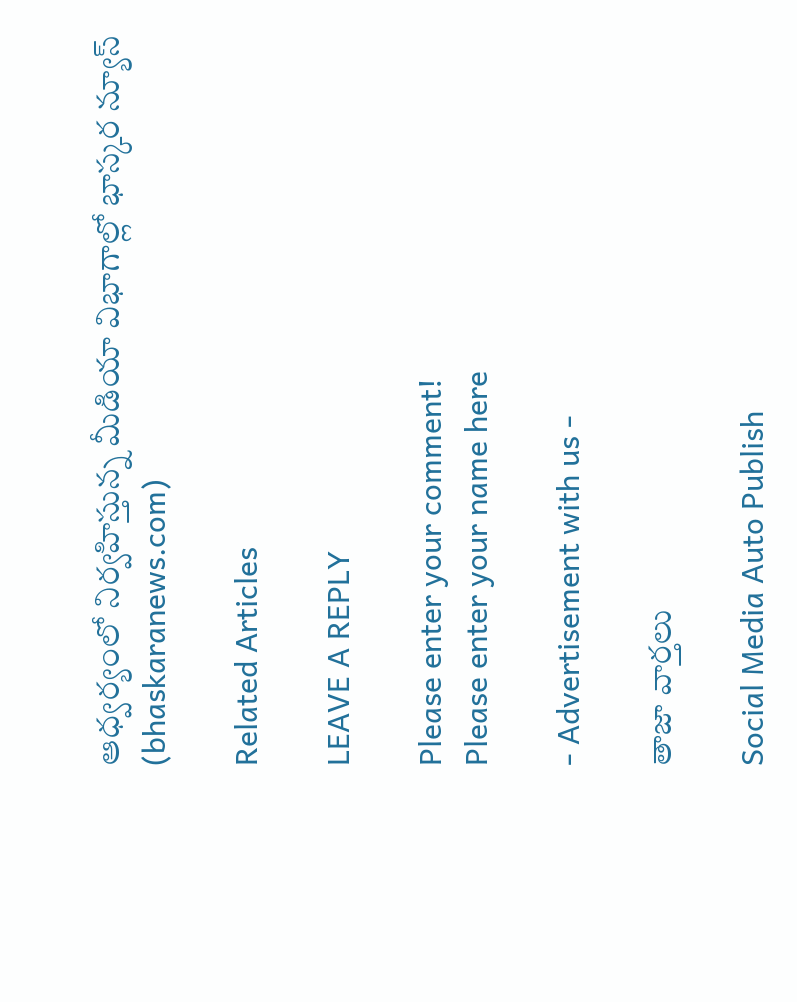ఆధ్వర్యంలో నిర్వహిస్తున్న మీడియా విభాగాల్లో భాస్కర న్యూస్ (bhaskaranews.com)

Related Articles

LEAVE A REPLY

Please enter your comment!
Please enter your name here

- Advertisement with us -

తాజా వార్తలు

Social Media Auto Publish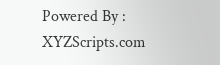Powered By : XYZScripts.com